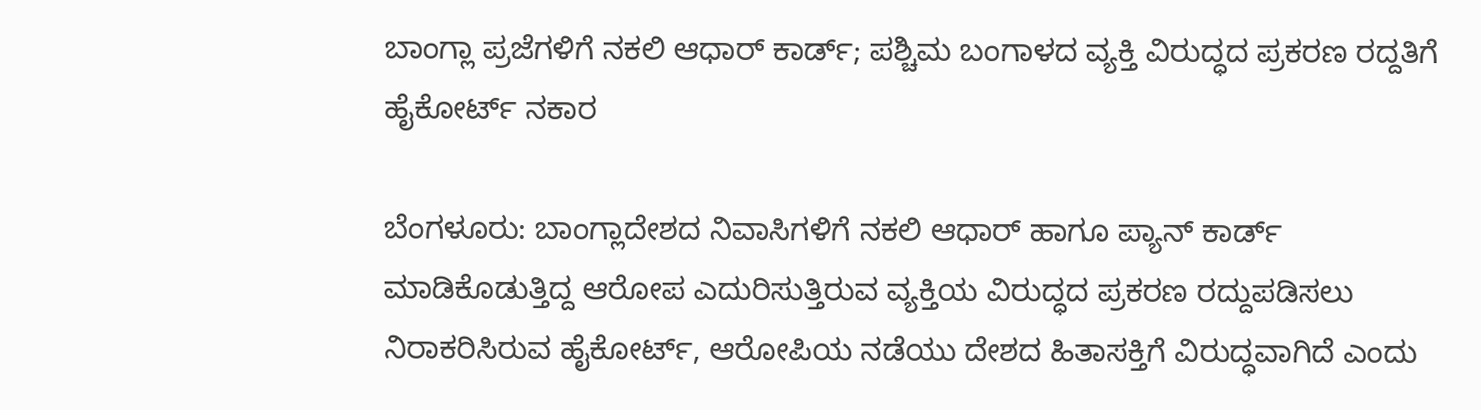ಬಾಂಗ್ಲಾ ಪ್ರಜೆಗಳಿಗೆ ನಕಲಿ ಆಧಾರ್‌ ಕಾರ್ಡ್‌; ಪಶ್ಚಿಮ ಬಂಗಾಳದ ವ್ಯಕ್ತಿ ವಿರುದ್ಧದ ಪ್ರಕರಣ‌ ರದ್ದತಿಗೆ ಹೈಕೋರ್ಟ್‌ ನಕಾರ

ಬೆಂಗಳೂರು: ಬಾಂಗ್ಲಾದೇಶದ ನಿವಾಸಿಗಳಿಗೆ ನಕಲಿ ಆಧಾರ್‌ ಹಾಗೂ ಪ್ಯಾನ್‌ ಕಾರ್ಡ್‌ ಮಾಡಿಕೊಡುತ್ತಿದ್ದ ಆರೋಪ ಎದುರಿಸುತ್ತಿರುವ ವ್ಯಕ್ತಿಯ ವಿರುದ್ಧದ ಪ್ರಕರಣ ರದ್ದುಪಡಿಸಲು ನಿರಾಕರಿಸಿರುವ ಹೈಕೋರ್ಟ್‌, ಆರೋಪಿಯ ನಡೆಯು ದೇಶದ ಹಿತಾಸಕ್ತಿಗೆ ವಿರುದ್ಧವಾಗಿದೆ ಎಂದು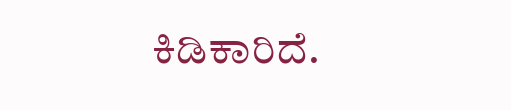ಕಿಡಿಕಾರಿದೆ.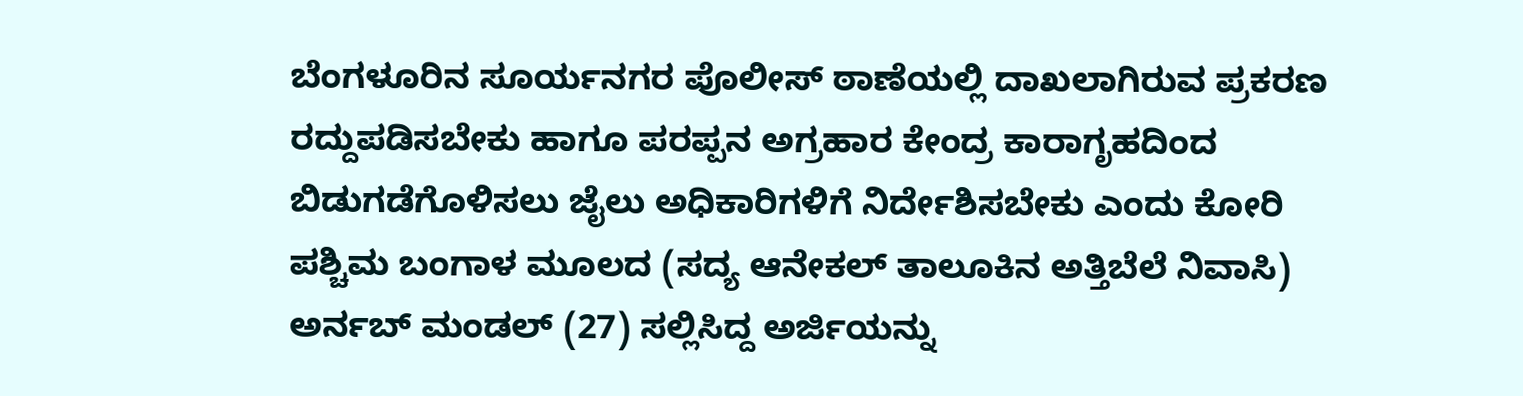ಬೆಂಗಳೂರಿನ ಸೂರ್ಯನಗರ ಪೊಲೀಸ್ ಠಾಣೆಯಲ್ಲಿ ದಾಖಲಾಗಿರುವ ಪ್ರಕರಣ ರದ್ದುಪಡಿಸಬೇಕು ಹಾಗೂ ಪರಪ್ಪನ ಅಗ್ರಹಾರ ಕೇಂದ್ರ ಕಾರಾಗೃಹದಿಂದ ಬಿಡುಗಡೆಗೊಳಿಸಲು ಜೈಲು ಅಧಿಕಾರಿಗಳಿಗೆ ‌ನಿರ್ದೇಶಿಸಬೇಕು ಎಂದು ಕೋರಿ ಪಶ್ಚಿಮ ಬಂಗಾಳ ಮೂಲದ (ಸದ್ಯ ಆನೇಕಲ್‌ ತಾಲೂಕಿನ ಅತ್ತಿಬೆಲೆ ನಿವಾಸಿ) ಅರ್ನಬ್‌ ಮಂಡಲ್‌ (27) ಸಲ್ಲಿಸಿದ್ದ ಅರ್ಜಿಯನ್ನು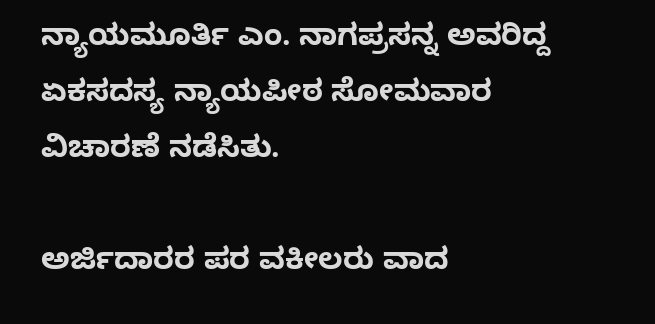ನ್ಯಾಯಮೂರ್ತಿ ಎಂ. ನಾಗಪ್ರಸನ್ನ ಅವರಿದ್ದ ಏಕಸದಸ್ಯ ನ್ಯಾಯಪೀಠ ಸೋಮವಾರ ವಿಚಾರಣೆ ನಡೆಸಿತು.

ಅರ್ಜಿದಾರರ ಪರ ವಕೀಲರು ವಾದ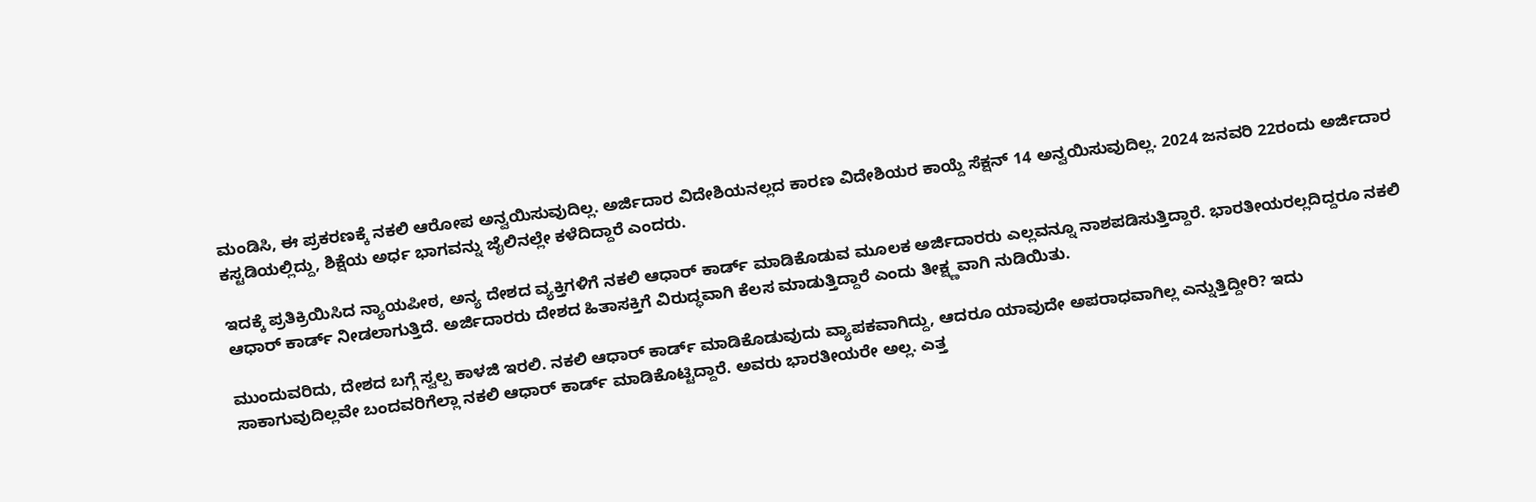ಮಂಡಿಸಿ, ಈ ಪ್ರಕರಣಕ್ಕೆ ನಕಲಿ ಆರೋಪ ಅನ್ವಯಿಸುವುದಿಲ್ಲ. ಅರ್ಜಿದಾರ ವಿದೇಶಿಯನಲ್ಲದ ಕಾರಣ ವಿದೇಶಿಯರ ಕಾಯ್ದೆ ಸೆಕ್ಷನ್‌ 14 ಅನ್ವಯಿಸುವುದಿಲ್ಲ. 2024 ಜನವರಿ 22ರಂದು ಅರ್ಜಿದಾರ ಕಸ್ಟಡಿಯಲ್ಲಿದ್ದು, ಶಿಕ್ಷೆಯ ಅರ್ಧ ಭಾಗವನ್ನು ಜೈಲಿನಲ್ಲೇ ಕಳೆದಿದ್ದಾರೆ ಎಂದರು.

ಇದಕ್ಕೆ ಪ್ರತಿಕ್ರಿಯಿಸಿದ ನ್ಯಾಯಪೀಠ, ಅನ್ಯ ದೇಶದ ವ್ಯಕ್ತಿಗಳಿಗೆ ನಕಲಿ ಆಧಾರ್‌ ಕಾರ್ಡ್‌ ಮಾಡಿಕೊಡುವ ಮೂಲಕ ಅರ್ಜಿದಾರರು ಎಲ್ಲವನ್ನೂ ನಾಶಪಡಿಸುತ್ತಿದ್ದಾರೆ. ಭಾರತೀಯರಲ್ಲದಿದ್ದರೂ ನಕಲಿ ಆಧಾರ್‌ ಕಾರ್ಡ್‌ ನೀಡಲಾಗುತ್ತಿದೆ. ಅರ್ಜಿದಾರರು ದೇಶದ ಹಿತಾಸಕ್ತಿಗೆ ವಿರುದ್ಧವಾಗಿ ಕೆಲಸ ಮಾಡುತ್ತಿದ್ದಾರೆ ಎಂದು ತೀಕ್ಷ್ಣವಾಗಿ ನುಡಿಯಿತು.

ಮುಂದುವರಿದು, ದೇಶದ ಬಗ್ಗೆ ಸ್ವಲ್ಪ ಕಾಳಜಿ ಇರಲಿ. ನಕಲಿ ಆಧಾರ್‌ ಕಾರ್ಡ್‌ ಮಾಡಿಕೊಡುವುದು ವ್ಯಾಪಕವಾಗಿದ್ದು, ಆದರೂ ಯಾವುದೇ ಅಪರಾಧವಾಗಿಲ್ಲ ಎನ್ನುತ್ತಿದ್ದೀರಿ? ಇದು ಸಾಕಾಗುವುದಿಲ್ಲವೇ ಬಂದವರಿಗೆಲ್ಲಾ ನಕಲಿ ಆಧಾರ್‌ ಕಾರ್ಡ್‌ ಮಾಡಿಕೊಟ್ಟಿದ್ದಾರೆ. ಅವರು ಭಾರತೀಯರೇ ಅಲ್ಲ. ಎತ್ತ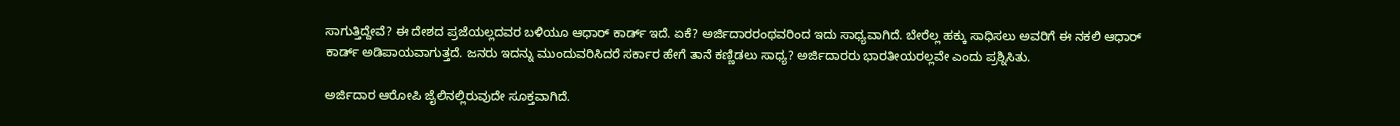ಸಾಗುತ್ತಿದ್ದೇವೆ? ಈ ದೇಶದ ಪ್ರಜೆಯಲ್ಲದವರ ಬಳಿಯೂ ಆಧಾರ್‌ ಕಾರ್ಡ್‌ ಇದೆ. ಏಕೆ? ಅರ್ಜಿದಾರರಂಥವರಿಂದ ಇದು ಸಾಧ್ಯವಾಗಿದೆ. ಬೇರೆಲ್ಲ ಹಕ್ಕು ಸಾಧಿಸಲು ಅವರಿಗೆ ಈ ನಕಲಿ ಆಧಾರ್ ಕಾರ್ಡ್ ಅಡಿಪಾಯವಾಗುತ್ತದೆ. ಜನರು ಇದನ್ನು ಮುಂದುವರಿಸಿದರೆ ಸರ್ಕಾರ ಹೇಗೆ ತಾನೆ ಕಣ್ಣಿಡಲು ಸಾಧ್ಯ? ಅರ್ಜಿದಾರರು ಭಾರತೀಯರಲ್ಲವೇ ಎಂದು ಪ್ರಶ್ನಿಸಿತು.

ಅರ್ಜಿದಾರ ಆರೋಪಿ ಜೈಲಿನಲ್ಲಿರುವುದೇ ಸೂಕ್ತವಾಗಿದೆ.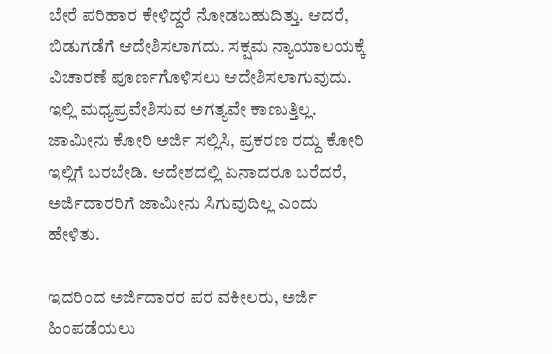ಬೇರೆ ಪರಿಹಾರ ಕೇಳಿದ್ದರೆ ನೋಡಬಹುದಿತ್ತು. ಆದರೆ, ಬಿಡುಗಡೆಗೆ ಆದೇಶಿಸಲಾಗದು. ಸಕ್ಷಮ ನ್ಯಾಯಾಲಯಕ್ಕೆ ವಿಚಾರಣೆ ಪೂರ್ಣಗೊಳಿಸಲು ಆದೇಶಿಸಲಾಗುವುದು. ಇಲ್ಲಿ ಮಧ್ಯಪ್ರವೇಶಿಸುವ ಅಗತ್ಯವೇ ಕಾಣುತ್ತಿಲ್ಲ. ಜಾಮೀನು ಕೋರಿ ಅರ್ಜಿ ಸಲ್ಲಿಸಿ, ಪ್ರಕರಣ ರದ್ದು ಕೋರಿ ಇಲ್ಲಿಗೆ ಬರಬೇಡಿ. ಆದೇಶದಲ್ಲಿ ಏನಾದರೂ ಬರೆದರೆ, ಅರ್ಜಿದಾರರಿಗೆ ಜಾಮೀನು ಸಿಗುವುದಿಲ್ಲ ಎಂದು ಹೇಳಿತು.

ಇದರಿಂದ ಅರ್ಜಿದಾರರ ಪರ ವಕೀಲರು, ಅರ್ಜಿ ಹಿಂಪಡೆಯಲು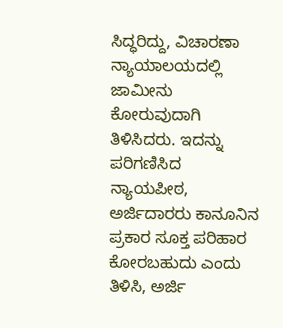ಸಿದ್ಧರಿದ್ದು, ವಿಚಾರಣಾ ನ್ಯಾಯಾಲಯದಲ್ಲಿ ಜಾಮೀನು ಕೋರುವುದಾಗಿ ತಿಳಿಸಿದರು. ಇದನ್ನು ಪರಿಗಣಿಸಿದ ನ್ಯಾಯಪೀಠ, ಅರ್ಜಿದಾರರು ಕಾನೂನಿನ ಪ್ರಕಾರ ಸೂಕ್ತ ಪರಿಹಾರ ಕೋರಬಹುದು ಎಂದು ತಿಳಿಸಿ, ಅರ್ಜಿ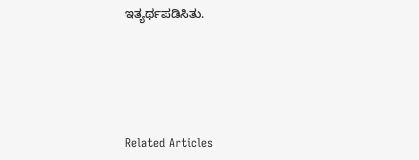ಇತ್ಯರ್ಥಪಡಿಸಿತು.





Related Articles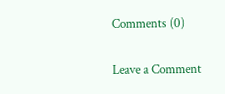Comments (0)

Leave a Comment